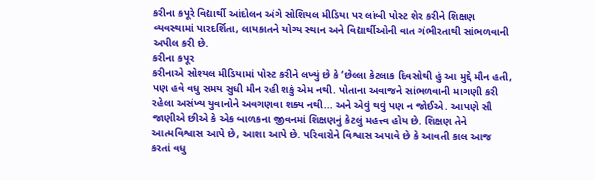કરીના કપૂરે વિદ્યાર્થી આંદોલન અંગે સોશિયલ મીડિયા પર લાંબી પોસ્ટ શેર કરીને શિક્ષણ વ્યવસ્થામાં પારદર્શિતા, લાયકાતને યોગ્ય સ્થાન અને વિદ્યાર્થીઓની વાત ગંભીરતાથી સાંભળવાની અપીલ કરી છે.
કરીના કપૂર
કરીનાએ સોશ્યલ મીડિયામાં પોસ્ટ કરીને લખ્યું છે કે ‘છેલ્લા કેટલાક દિવસોથી હું આ મુદ્દે મૌન હતી, પણ હવે વધુ સમય સુધી મૌન રહી શકું એમ નથી. પોતાના અવાજને સાંભળવાની માગણી કરી રહેલા અસંખ્ય યુવાનોને અવગણવા શક્ય નથી... અને એવું થવું પણ ન જોઈએ. આપણે સૌ જાણીએ છીએ કે એક બાળકના જીવનમાં શિક્ષણનું કેટલું મહત્ત્વ હોય છે. શિક્ષણ તેને આત્મવિશ્વાસ આપે છે, આશા આપે છે. પરિવારોને વિશ્વાસ અપાવે છે કે આવતી કાલ આજ કરતાં વધુ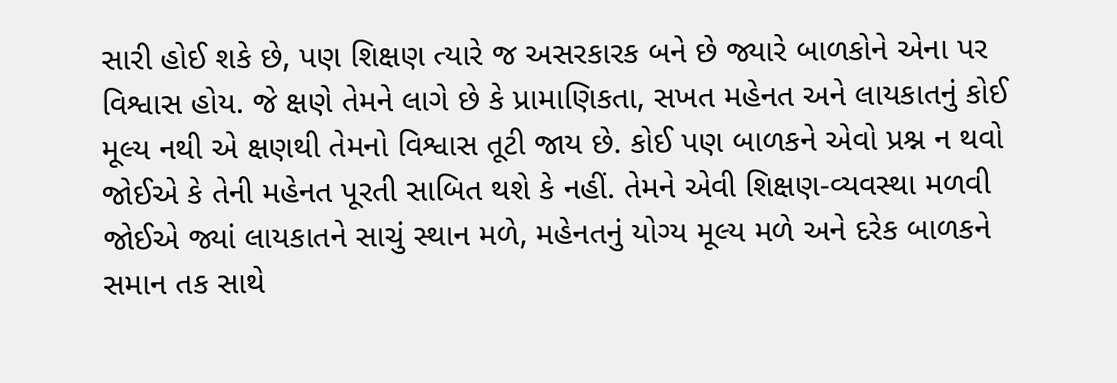સારી હોઈ શકે છે, પણ શિક્ષણ ત્યારે જ અસરકારક બને છે જ્યારે બાળકોને એના પર વિશ્વાસ હોય. જે ક્ષણે તેમને લાગે છે કે પ્રામાણિકતા, સખત મહેનત અને લાયકાતનું કોઈ મૂલ્ય નથી એ ક્ષણથી તેમનો વિશ્વાસ તૂટી જાય છે. કોઈ પણ બાળકને એવો પ્રશ્ન ન થવો જોઈએ કે તેની મહેનત પૂરતી સાબિત થશે કે નહીં. તેમને એવી શિક્ષણ-વ્યવસ્થા મળવી જોઈએ જ્યાં લાયકાતને સાચું સ્થાન મળે, મહેનતનું યોગ્ય મૂલ્ય મળે અને દરેક બાળકને સમાન તક સાથે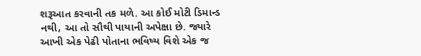શરૂઆત કરવાની તક મળે. આ કોઈ મોટી ડિમાન્ડ નથી, આ તો સૌથી પાયાની અપેક્ષા છે. જ્યારે આખી એક પેઢી પોતાના ભવિષ્ય વિશે એક જ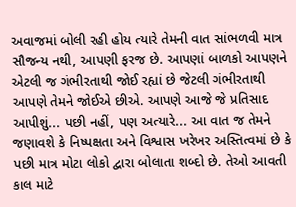અવાજમાં બોલી રહી હોય ત્યારે તેમની વાત સાંભળવી માત્ર સૌજન્ય નથી, આપણી ફરજ છે. આપણાં બાળકો આપણને એટલી જ ગંભીરતાથી જોઈ રહ્યાં છે જેટલી ગંભીરતાથી આપણે તેમને જોઈએ છીએ. આપણે આજે જે પ્રતિસાદ આપીશું... પછી નહીં, પણ અત્યારે... આ વાત જ તેમને જણાવશે કે નિષ્પક્ષતા અને વિશ્વાસ ખરેખર અસ્તિત્વમાં છે કે પછી માત્ર મોટા લોકો દ્વારા બોલાતા શબ્દો છે. તેઓ આવતી કાલ માટે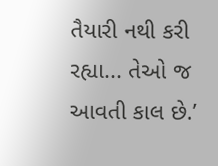તૈયારી નથી કરી રહ્યા... તેઓ જ આવતી કાલ છે.’